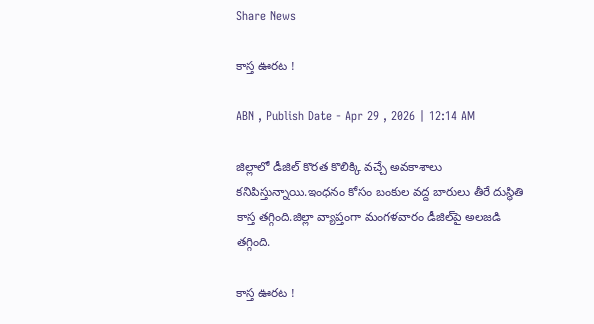Share News

కాస్త ఊరట !

ABN , Publish Date - Apr 29 , 2026 | 12:14 AM

జిల్లాలో డీజిల్‌ కొరత కొలిక్కి వచ్చే అవకాశాలు కనిపిస్తున్నాయి.ఇంధనం కోసం బంకుల వద్ద బారులు తీరే దుస్థితి కాస్త తగ్గింది.జిల్లా వ్యాప్తంగా మంగళవారం డీజిల్‌పై అలజడి తగ్గింది.

కాస్త ఊరట !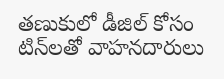తణుకులో డీజిల్‌ కోసం టిన్‌లతో వాహనదారులు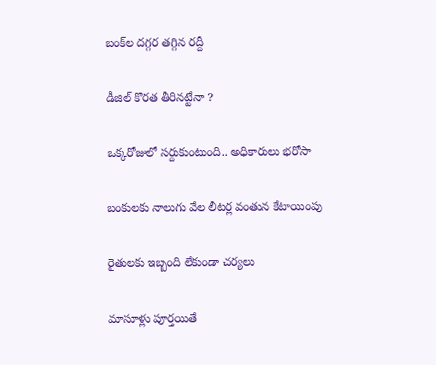బంక్‌ల దగ్గర తగ్గిన రద్దీ

డీజిల్‌ కొరత తీరినట్టేనా ?

ఒక్కరోజులో సర్దుకుంటుంది.. అధికారులు భరోసా

బంకులకు నాలుగు వేల లీటర్ల వంతున కేటాయింపు

రైతులకు ఇబ్బంది లేకుండా చర్యలు

మాసూళ్లు పూర్తయితే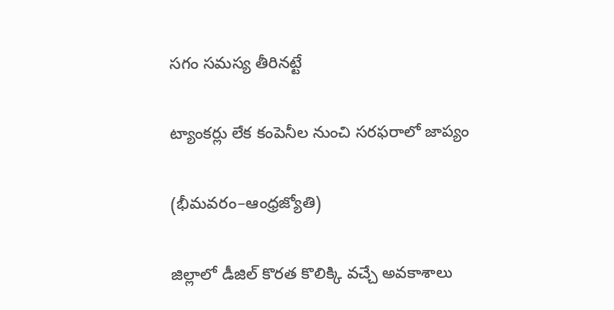సగం సమస్య తీరినట్టే

ట్యాంకర్లు లేక కంపెనీల నుంచి సరఫరాలో జాప్యం

(భీమవరం–ఆంధ్రజ్యోతి)

జిల్లాలో డీజిల్‌ కొరత కొలిక్కి వచ్చే అవకాశాలు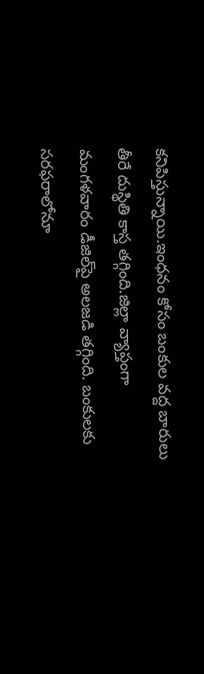కనిపిస్తున్నాయి.ఇంధనం కోసం బంకుల వద్ద బారులు తీరే దుస్థితి కాస్త తగ్గింది.జిల్లా వ్యాప్తంగా మంగళవారం డీజిల్‌పై అలజడి తగ్గింది. బంకులకు సరఫరాలోనూ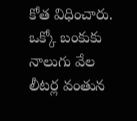కోత విధించారు. ఒక్కో బంకుకు నాలుగు వేల లీటర్ల వంతున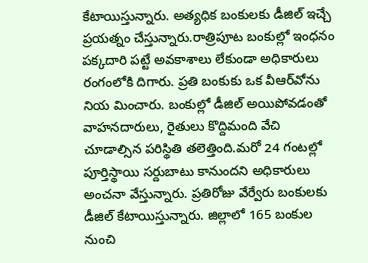కేటాయిస్తున్నారు. అత్యధిక బంకులకు డీజిల్‌ ఇచ్చే ప్రయత్నం చేస్తున్నారు.రాత్రిపూట బంకుల్లో ఇంధనం పక్కదారి పట్టే అవకాశాలు లేకుండా అధికారులు రంగంలోకి దిగారు. ప్రతి బంకుకు ఒక వీఆర్‌వోను నియ మించారు. బంకుల్లో డీజిల్‌ అయిపోవడంతో వాహనదారులు, రైతులు కొద్దిమంది వేచి చూడాల్సిన పరిస్థితి తలెత్తింది.మరో 24 గంటల్లో పూర్తిస్థాయి సర్దుబాటు కానుందని అధికారులు అంచనా వేస్తున్నారు. ప్రతిరోజు వేర్వేరు బంకులకు డీజిల్‌ కేటాయిస్తున్నారు. జిల్లాలో 165 బంకుల నుంచి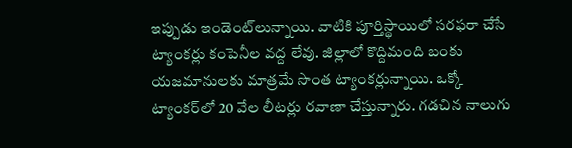ఇప్పుడు ఇండెంట్‌లున్నాయి. వాటికి పూర్తిస్థాయిలో సరఫరా చేసే ట్యాంకర్లు కంపెనీల వద్ద లేవు. జిల్లాలో కొద్దిమంది బంకు యజమానులకు మాత్రమే సొంత ట్యాంకర్లున్నాయి. ఒక్కో ట్యాంకర్‌లో 20 వేల లీటర్లు రవాణా చేస్తున్నారు. గడచిన నాలుగు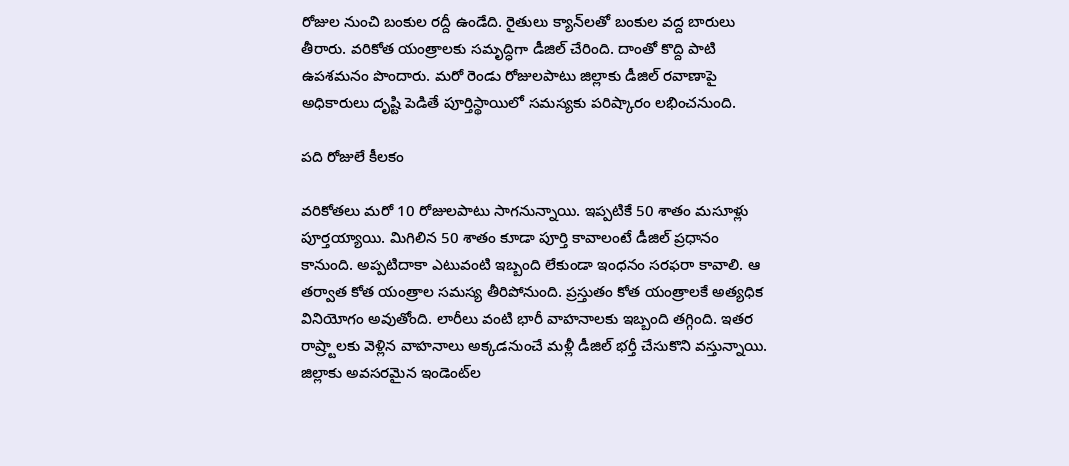రోజుల నుంచి బంకుల రద్దీ ఉండేది. రైతులు క్యాన్‌లతో బంకుల వద్ద బారులు తీరారు. వరికోత యంత్రాలకు సమృద్ధిగా డీజిల్‌ చేరింది. దాంతో కొద్ది పాటి ఉపశమనం పొందారు. మరో రెండు రోజులపాటు జిల్లాకు డీజిల్‌ రవాణాపై అధికారులు దృష్టి పెడితే పూర్తిస్థాయిలో సమస్యకు పరిష్కారం లభించనుంది.

పది రోజులే కీలకం

వరికోతలు మరో 10 రోజులపాటు సాగనున్నాయి. ఇప్పటికే 50 శాతం మసూళ్లు పూర్తయ్యాయి. మిగిలిన 50 శాతం కూడా పూర్తి కావాలంటే డీజిల్‌ ప్రధానం కానుంది. అప్పటిదాకా ఎటువంటి ఇబ్బంది లేకుండా ఇంధనం సరఫరా కావాలి. ఆ తర్వాత కోత యంత్రాల సమస్య తీరిపోనుంది. ప్రస్తుతం కోత యంత్రాలకే అత్యధిక వినియోగం అవుతోంది. లారీలు వంటి భారీ వాహనాలకు ఇబ్బంది తగ్గింది. ఇతర రాష్ర్టాలకు వెళ్లిన వాహనాలు అక్కడనుంచే మళ్లీ డీజిల్‌ భర్తీ చేసుకొని వస్తున్నాయి. జిల్లాకు అవసరమైన ఇండెంట్‌ల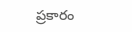ప్రకారం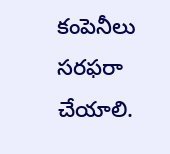కంపెనీలు సరఫరా చేయాలి.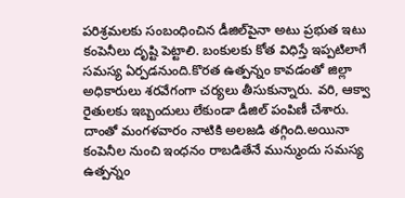పరిశ్రమలకు సంబంధించిన డీజిల్‌పైనా అటు ప్రభుత ఇటు కంపెనీలు దృష్టి పెట్టాలి. బంకులకు కోత విధిస్తే ఇప్పటిలాగే సమస్య ఏర్పడనుంది.కొరత ఉత్పన్నం కావడంతో జిల్లా అధికారులు శరవేగంగా చర్యలు తీసుకున్నారు. వరి, ఆక్వా రైతులకు ఇబ్బందులు లేకుండా డీజిల్‌ పంపిణీ చేశారు. దాంతో మంగళవారం నాటికి అలజడి తగ్గింది.అయినా కంపెనీల నుంచి ఇంధనం రాబడితేనే మున్ముందు సమస్య ఉత్పన్నం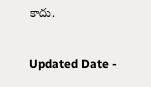కాదు.

Updated Date -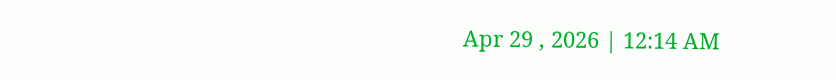Apr 29 , 2026 | 12:14 AM